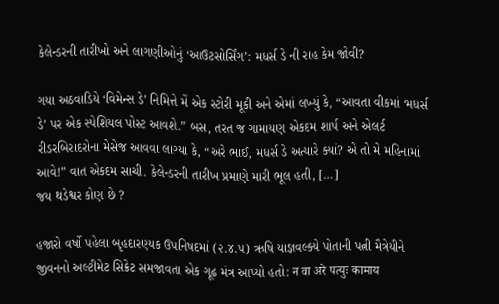કેલેન્ડરની તારીખો અને લાગણીઓનું ‘આઉટસોર્સિંગ’: મધર્સ ડે ની રાહ કેમ જોવી?

ગયા અઠવાડિયે ‘વિમેન્સ ડે’ નિમિત્તે મેં એક સ્ટોરી મૂકી અને એમાં લખ્યું કે, “આવતા વીકમાં ‘મધર્સ ડે’ પર એક સ્પેશિયલ પોસ્ટ આવશે.” બસ, તરત જ ગામાયણ એકદમ શાર્પ અને એલર્ટ રીડરબિરાદરોના મેસેજ આવવા લાગ્યા કે, “અરે ભાઈ, મધર્સ ડે અત્યારે ક્યાં? એ તો મે મહિનામાં આવે!” વાત એકદમ સાચી. કેલેન્ડરની તારીખ પ્રમાણે મારી ભૂલ હતી, […]
જય થડેશ્વર કોણ છે ?

હજારો વર્ષો પહેલા બૃહદારણ્યક ઉપનિષદમાં (૨.૪.૫) ઋષિ યાજ્ઞવલ્ક્યે પોતાની પત્ની મૈત્રેયીને જીવનનો અલ્ટીમેટ સિક્રેટ સમજાવતા એક ગૂઢ મંત્ર આપ્યો હતો: न वा अरे पत्युः कामाय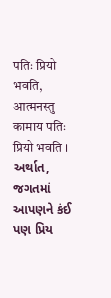पतिः प्रियो भवति, आत्मनस्तु कामाय पतिः प्रियो भवति । અર્થાત, જગતમાં આપણને કંઈ પણ પ્રિય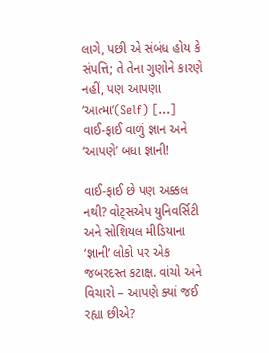લાગે, પછી એ સંબંધ હોય કે સંપત્તિ; તે તેના ગુણોને કારણે નહીં, પણ આપણા ‘આત્મા’(Self) […]
વાઈ-ફાઈ વાળું જ્ઞાન અને ‘આપણે’ બધા જ્ઞાની!

વાઈ-ફાઈ છે પણ અક્કલ નથી? વોટ્સએપ યુનિવર્સિટી અને સોશિયલ મીડિયાના ‘જ્ઞાની’ લોકો પર એક જબરદસ્ત કટાક્ષ. વાંચો અને વિચારો – આપણે ક્યાં જઈ રહ્યા છીએ?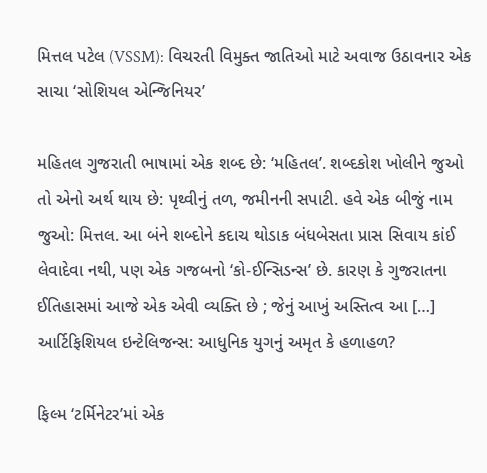મિત્તલ પટેલ (VSSM): વિચરતી વિમુક્ત જાતિઓ માટે અવાજ ઉઠાવનાર એક સાચા ‘સોશિયલ એન્જિનિયર’

મહિતલ ગુજરાતી ભાષામાં એક શબ્દ છે: ‘મહિતલ’. શબ્દકોશ ખોલીને જુઓ તો એનો અર્થ થાય છે: પૃથ્વીનું તળ, જમીનની સપાટી. હવે એક બીજું નામ જુઓ: મિત્તલ. આ બંને શબ્દોને કદાચ થોડાક બંધબેસતા પ્રાસ સિવાય કાંઈ લેવાદેવા નથી, પણ એક ગજબનો ‘કો-ઈન્સિડન્સ’ છે. કારણ કે ગુજરાતના ઈતિહાસમાં આજે એક એવી વ્યક્તિ છે ; જેનું આખું અસ્તિત્વ આ […]
આર્ટિફિશિયલ ઇન્ટેલિજન્સ: આધુનિક યુગનું અમૃત કે હળાહળ?

ફિલ્મ ‘ટર્મિનેટર’માં એક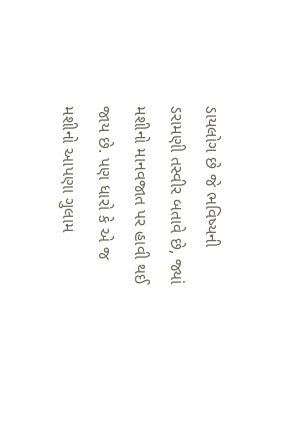ડાયલોગ છે જે ભવિષ્યની ડરામણી તસ્વીર બતાવે છે, જ્યાં મશીનો માનવજાત પર હાવી થઈ જાય છે. પણ ધારો કે એ જ મશીનો આપણા ગુલામ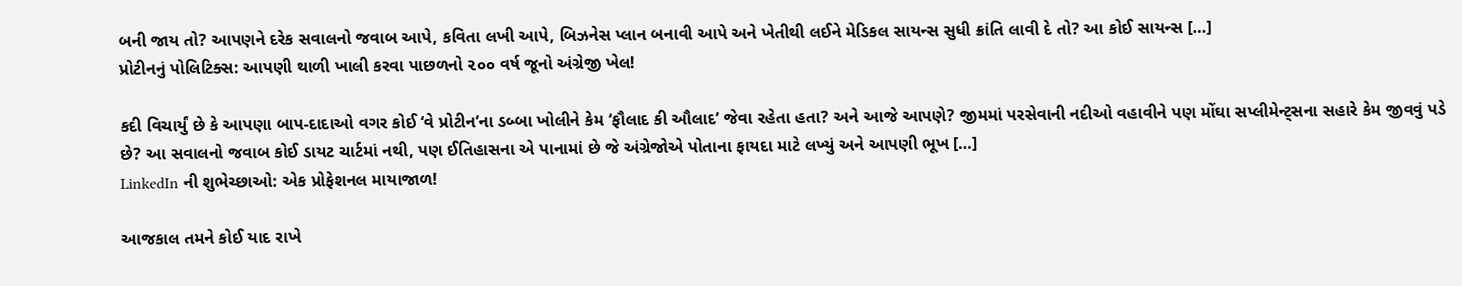બની જાય તો? આપણને દરેક સવાલનો જવાબ આપે, કવિતા લખી આપે, બિઝનેસ પ્લાન બનાવી આપે અને ખેતીથી લઈને મેડિકલ સાયન્સ સુધી ક્રાંતિ લાવી દે તો? આ કોઈ સાયન્સ […]
પ્રોટીનનું પોલિટિક્સ: આપણી થાળી ખાલી કરવા પાછળનો ૨૦૦ વર્ષ જૂનો અંગ્રેજી ખેલ!

કદી વિચાર્યું છે કે આપણા બાપ-દાદાઓ વગર કોઈ ‘વે પ્રોટીન’ના ડબ્બા ખોલીને કેમ ‘ફૌલાદ કી ઔલાદ’ જેવા રહેતા હતા? અને આજે આપણે? જીમમાં પરસેવાની નદીઓ વહાવીને પણ મોંઘા સપ્લીમેન્ટ્સના સહારે કેમ જીવવું પડે છે? આ સવાલનો જવાબ કોઈ ડાયટ ચાર્ટમાં નથી, પણ ઈતિહાસના એ પાનામાં છે જે અંગ્રેજોએ પોતાના ફાયદા માટે લખ્યું અને આપણી ભૂખ […]
LinkedIn ની શુભેચ્છાઓ: એક પ્રોફેશનલ માયાજાળ!

આજકાલ તમને કોઈ યાદ રાખે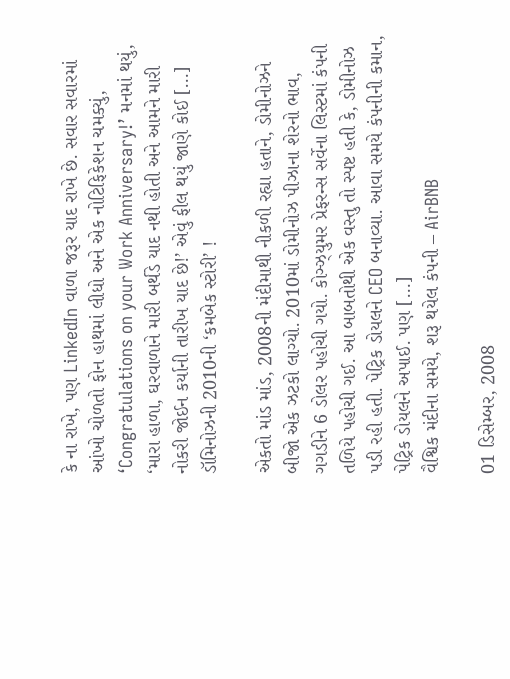કે ના રાખે, પણ LinkedIn વાળા જરૂર યાદ રાખે છે. સવાર સવારમાં આંખો ચોળતો ફોન હાથમાં લીધો અને એક નોટિફિકેશન ચમક્યું, ‘Congratulations on your Work Anniversary!’ મનમાં થયું, ‘મારા હાળા, ઘરવાળાને મારી બર્થડે યાદ નથી હોતી અને આમને મારી નોકરી જોઈન કર્યાની તારીખ યાદ છે!’ એવું ફીલ થયું જાણે કોઈ […]
ડૉમિનોઝની 2010ની ‘કમબેક સ્ટોરી’ !

એકતો માંડ માંડ, 2008ની મંદીમાથી નીકળી રહ્યા હતાને, ડોમીનોઝને બીજો એક ઝટકો લાગ્યો. 2010માં ડોમીનોઝ પીઝાના શેરનો ભાવ, ગગડીને 6 ડોલર પહોચી ગયો. કોઞ્ઝ્યુમર પ્રેફરન્સ સર્વેના લિસ્ટમાં કંપની તળિયે પહોચી ગઈ. આ બાબતોથી એક વસ્તુ તો સ્પષ્ટ હતી કે, ડોમીનોઝ પડી રહી હતી. પેટ્રિક ડોયલને CEO બનાવ્યા. આવા સમયે કંપનીની કમાન, પેટ્રિક ડોયલને અપાઈ. પણ […]
વૈશ્વિક મંદીના સમયે, શરૂ થયેલ કંપની – AirBNB

01 ડિસેમ્બર, 2008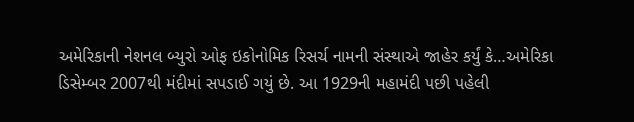અમેરિકાની નેશનલ બ્યુરો ઓફ ઇકોનોમિક રિસર્ચ નામની સંસ્થાએ જાહેર કર્યું કે…અમેરિકા ડિસેમ્બર 2007થી મંદીમાં સપડાઈ ગયું છે. આ 1929ની મહામંદી પછી પહેલી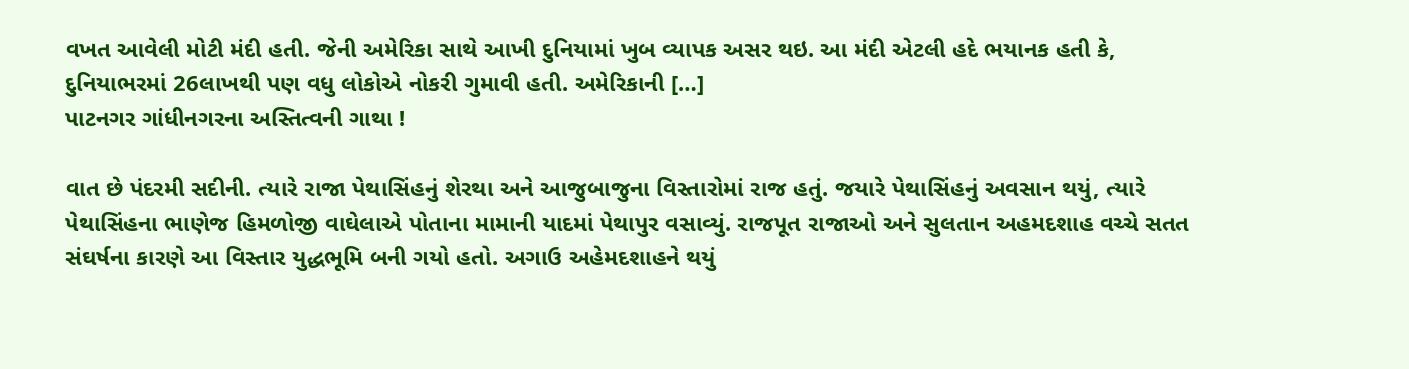વખત આવેલી મોટી મંદી હતી. જેની અમેરિકા સાથે આખી દુનિયામાં ખુબ વ્યાપક અસર થઇ. આ મંદી એટલી હદે ભયાનક હતી કે, દુનિયાભરમાં 26લાખથી પણ વધુ લોકોએ નોકરી ગુમાવી હતી. અમેરિકાની […]
પાટનગર ગાંધીનગરના અસ્તિત્વની ગાથા !

વાત છે પંદરમી સદીની. ત્યારે રાજા પેથાસિંહનું શેરથા અને આજુબાજુના વિસ્તારોમાં રાજ હતું. જયારે પેથાસિંહનું અવસાન થયું, ત્યારે પેથાસિંહના ભાણેજ હિમળોજી વાઘેલાએ પોતાના મામાની યાદમાં પેથાપુર વસાવ્યું. રાજપૂત રાજાઓ અને સુલતાન અહમદશાહ વચ્ચે સતત સંઘર્ષના કારણે આ વિસ્તાર યુદ્ધભૂમિ બની ગયો હતો. અગાઉ અહેમદશાહને થયું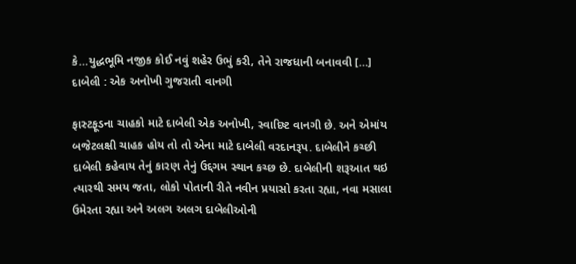કે…યુદ્ધભૂમિ નજીક કોઈ નવું શહેર ઉભું કરી, તેને રાજધાની બનાવવી […]
દાબેલી : એક અનોખી ગુજરાતી વાનગી

ફાસ્ટફૂડના ચાહકો માટે દાબેલી એક અનોખી, સ્વાદિષ્ટ વાનગી છે. અને એમાંય બજેટલક્ષી ચાહક હોય તો તો એના માટે દાબેલી વરદાનરૂપ. દાબેલીને કચ્છી દાબેલી કહેવાય તેનું કારણ તેનું ઉદ્દગમ સ્થાન કચ્છ છે. દાબેલીની શરૂઆત થઇ ત્યારથી સમય જતા, લોકો પોતાની રીતે નવીન પ્રયાસો કરતા રહ્યા, નવા મસાલા ઉમેરતા રહ્યા અને અલગ અલગ દાબેલીઓની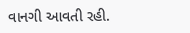વાનગી આવતી રહી.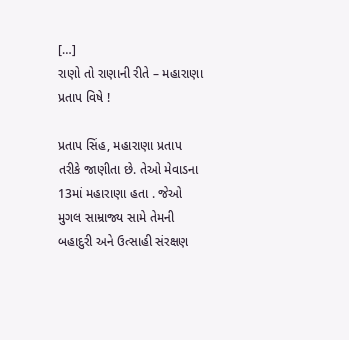[…]
રાણો તો રાણાની રીતે – મહારાણા પ્રતાપ વિષે !

પ્રતાપ સિંહ, મહારાણા પ્રતાપ તરીકે જાણીતા છે. તેઓ મેવાડના 13માં મહારાણા હતા . જેઓ મુગલ સામ્રાજ્ય સામે તેમની બહાદુરી અને ઉત્સાહી સંરક્ષણ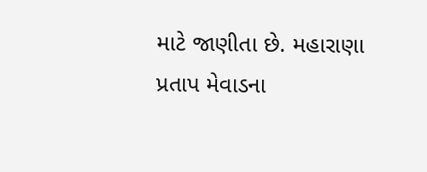માટે જાણીતા છે. મહારાણા પ્રતાપ મેવાડના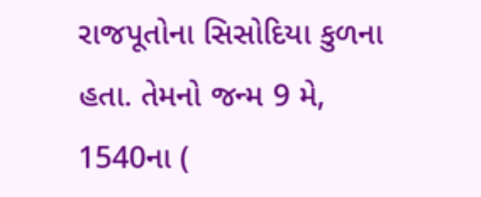રાજપૂતોના સિસોદિયા કુળના હતા. તેમનો જન્મ 9 મે, 1540ના (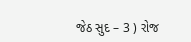જેઠ સુદ – 3 ) રોજ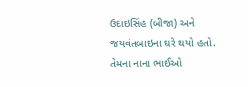ઉદાઇસિંહ (બીજા) અને જયવંતબાઇના ઘરે થયો હતો. તેમના નાના ભાઈઓ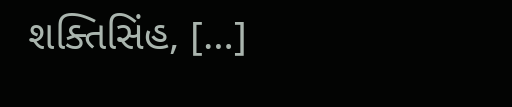શક્તિસિંહ, […]